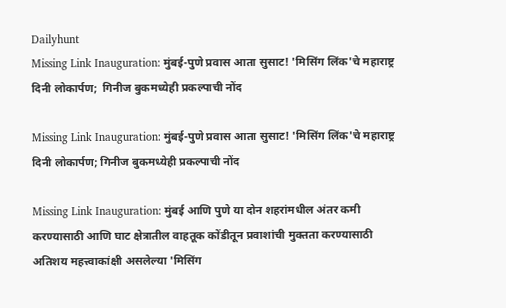Dailyhunt
Missing Link Inauguration: मुंबई-पुणे प्रवास आता सुसाट! 'मिसिंग लिंक'चे महाराष्ट्र दिनी लोकार्पण;  गिनीज बुकमध्येही प्रकल्पाची नोंद

Missing Link Inauguration: मुंबई-पुणे प्रवास आता सुसाट! 'मिसिंग लिंक'चे महाराष्ट्र दिनी लोकार्पण; गिनीज बुकमध्येही प्रकल्पाची नोंद

Missing Link Inauguration: मुंबई आणि पुणे या दोन शहरांमधील अंतर कमी करण्यासाठी आणि घाट क्षेत्रातील वाहतूक कोंडीतून प्रवाशांची मुक्तता करण्यासाठी अतिशय महत्त्वाकांक्षी असलेल्या 'मिसिंग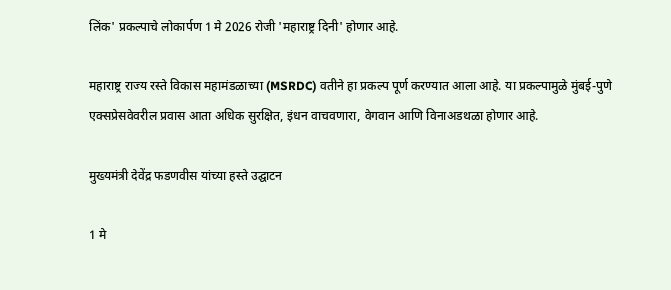लिंक' प्रकल्पाचे लोकार्पण 1 मे 2026 रोजी 'महाराष्ट्र दिनी' होणार आहे.

महाराष्ट्र राज्य रस्ते विकास महामंडळाच्या (MSRDC) वतीने हा प्रकल्प पूर्ण करण्यात आला आहे. या प्रकल्पामुळे मुंबई-पुणे एक्सप्रेसवेवरील प्रवास आता अधिक सुरक्षित, इंधन वाचवणारा, वेगवान आणि विनाअडथळा होणार आहे.

मुख्यमंत्री देवेंद्र फडणवीस यांच्या हस्ते उद्घाटन

1 मे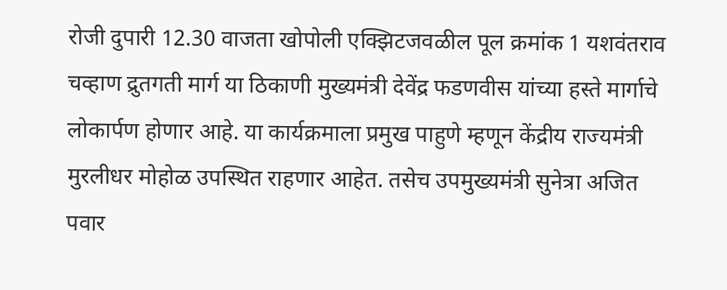रोजी दुपारी 12.30 वाजता खोपोली एक्झिटजवळील पूल क्रमांक 1 यशवंतराव चव्हाण द्रुतगती मार्ग या ठिकाणी मुख्यमंत्री देवेंद्र फडणवीस यांच्या हस्ते मार्गाचे लोकार्पण होणार आहे. या कार्यक्रमाला प्रमुख पाहुणे म्हणून केंद्रीय राज्यमंत्री मुरलीधर मोहोळ उपस्थित राहणार आहेत. तसेच उपमुख्यमंत्री सुनेत्रा अजित पवार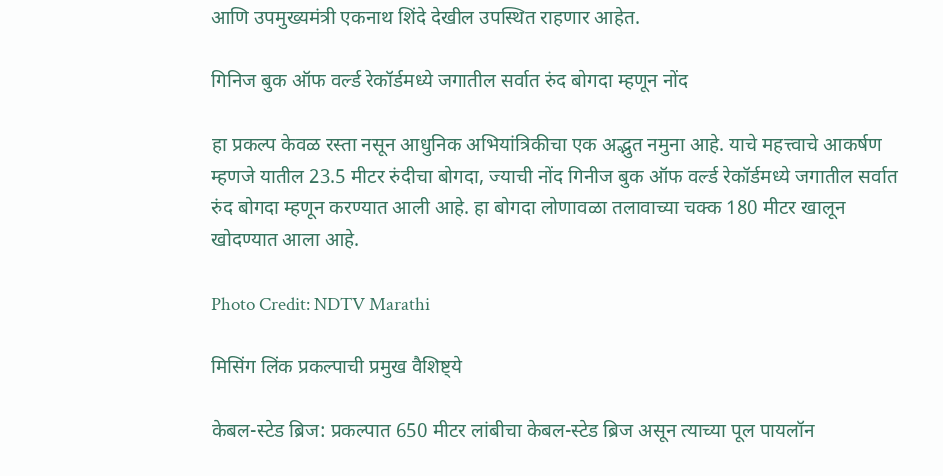आणि उपमुख्यमंत्री एकनाथ शिंदे देखील उपस्थित राहणार आहेत.

गिनिज बुक ऑफ वर्ल्ड रेकॉर्डमध्ये जगातील सर्वात रुंद बोगदा म्हणून नोंद

हा प्रकल्प केवळ रस्ता नसून आधुनिक अभियांत्रिकीचा एक अद्भुत नमुना आहे. याचे महत्त्वाचे आकर्षण म्हणजे यातील 23.5 मीटर रुंदीचा बोगदा, ज्याची नोंद गिनीज बुक ऑफ वर्ल्ड रेकॉर्डमध्ये जगातील सर्वात रुंद बोगदा म्हणून करण्यात आली आहे. हा बोगदा लोणावळा तलावाच्या चक्क 180 मीटर खालून खोदण्यात आला आहे.

Photo Credit: NDTV Marathi

मिसिंग लिंक प्रकल्पाची प्रमुख वैशिष्ट्ये

केबल-स्टेड ब्रिज: प्रकल्पात 650 मीटर लांबीचा केबल-स्टेड ब्रिज असून त्याच्या पूल पायलॉन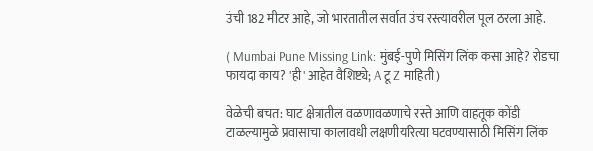उंची 182 मीटर आहे, जो भारतातील सर्वात उंच रस्त्यावरील पूल ठरला आहे.

( Mumbai Pune Missing Link: मुंबई-पुणे मिसिंग लिंक कसा आहे? रोडचा फायदा काय? 'ही' आहेत वैशिष्ट्ये; A टू Z माहिती)

वेळेची बचत: घाट क्षेत्रातील वळणावळणाचे रस्ते आणि वाहतूक कोंडी टाळल्यामुळे प्रवासाचा कालावधी लक्षणीयरित्या घटवण्यासाठी मिसिंग लिंक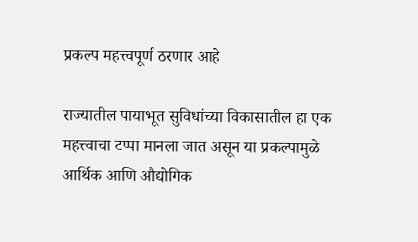प्रकल्प महत्त्वपूर्ण ठरणार आहे

राज्यातील पायाभूत सुविधांच्या विकासातील हा एक महत्त्वाचा टप्पा मानला जात असून या प्रकल्पामुळे आर्थिक आणि औद्योगिक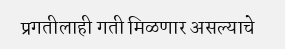प्रगतीलाही गती मिळणार असल्याचे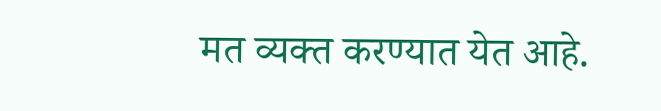मत व्यक्त करण्यात येत आहे.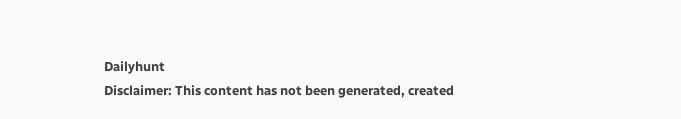Dailyhunt
Disclaimer: This content has not been generated, created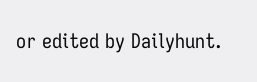or edited by Dailyhunt.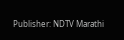Publisher: NDTV Marathi